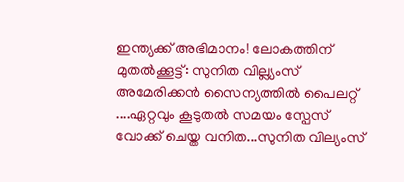ഇന്ത്യക്ക് അഭിമാനം! ലോകത്തിന് മുതൽക്കൂട്ട്: സുനിത വില്ല്യംസ്
അമേരിക്കൻ സൈന്യത്തിൽ പൈലറ്റ് ....ഏറ്റവും കൂടുതൽ സമയം സ്പേസ് വോക്ക് ചെയ്ത വനിത...സുനിത വില്യംസ്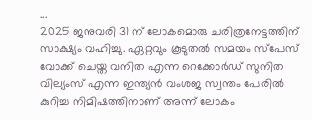...
2025 ജനുവരി 31 ന് ലോകമൊരു ചരിത്രനേട്ടത്തിന് സാക്ഷ്യം വഹിച്ചു. ഏറ്റവും കൂടുതൽ സമയം സ്പേസ് വോക്ക് ചെയ്ത വനിത എന്ന റെക്കോർഡ് സുനിത വില്യംസ് എന്ന ഇന്ത്യൻ വംശജ സ്വന്തം പേരിൽ കുറിച്ച നിമിഷത്തിനാണ് അന്ന് ലോകം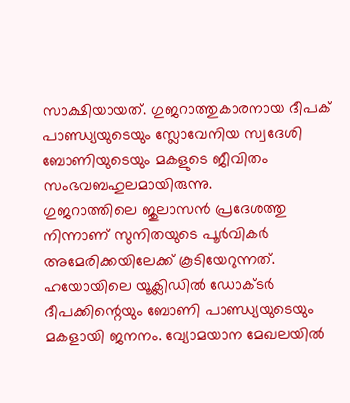സാക്ഷിയായത്. ഗുജറാത്തുകാരനായ ദീപക് പാണ്ഡ്യയുടെയും സ്ലോവേനിയ സ്വദേശി ബോണിയുടെയും മകളുടെ ജീവിതം സംഭവബഹുലമായിരുന്നു.
ഗുജറാത്തിലെ ജുലാസൻ പ്രദേശത്തു നിന്നാണ് സുനിതയുടെ പൂർവികർ അമേരിക്കയിലേക്ക് കൂടിയേറുന്നത്. ഹയോയിലെ യൂക്ലിഡിൽ ഡോക്ടർ ദീപക്കിന്റെയും ബോണി പാണ്ഡ്യയുടെയും മകളായി ജനനം. വ്യോമയാന മേഖലയിൽ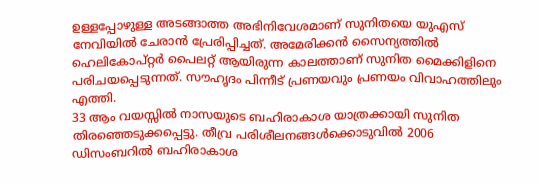ഉള്ളപ്പോഴുള്ള അടങ്ങാത്ത അഭിനിവേശമാണ് സുനിതയെ യുഎസ് നേവിയിൽ ചേരാൻ പ്രേരിപ്പിച്ചത്. അമേരിക്കൻ സൈന്യത്തിൽ ഹെലികോപ്റ്റർ പൈലറ്റ് ആയിരുന്ന കാലത്താണ് സുനിത മൈക്കിളിനെ പരിചയപ്പെടുന്നത്. സൗഹൃദം പിന്നീട് പ്രണയവും പ്രണയം വിവാഹത്തിലും എത്തി.
33 ആം വയസ്സിൽ നാസയുടെ ബഹിരാകാശ യാത്രക്കായി സുനിത തിരഞ്ഞെടുക്കപ്പെട്ടു. തീവ്ര പരിശീലനങ്ങൾക്കൊടുവിൽ 2006 ഡിസംബറിൽ ബഹിരാകാശ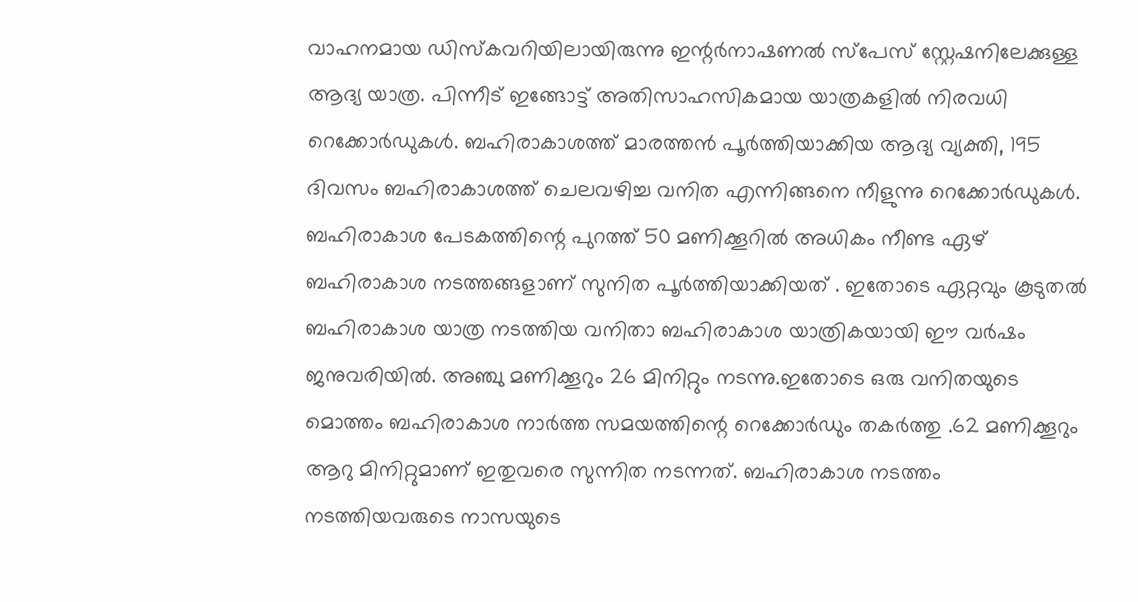വാഹനമായ ഡിസ്കവറിയിലായിരുന്നു ഇന്റർനാഷണൽ സ്പേസ് സ്റ്റേഷനിലേക്കുള്ള ആദ്യ യാത്ര. പിന്നീട് ഇങ്ങോട്ട് അതിസാഹസികമായ യാത്രകളിൽ നിരവധി റെക്കോർഡുകൾ. ബഹിരാകാശത്ത് മാരത്തൻ പൂർത്തിയാക്കിയ ആദ്യ വ്യക്തി, 195 ദിവസം ബഹിരാകാശത്ത് ചെലവഴിച്ച വനിത എന്നിങ്ങനെ നീളുന്നു റെക്കോർഡുകൾ.
ബഹിരാകാശ പേടകത്തിന്റെ പുറത്ത് 50 മണിക്കൂറിൽ അധികം നീണ്ട ഏഴ് ബഹിരാകാശ നടത്തങ്ങളാണ് സുനിത പൂർത്തിയാക്കിയത് . ഇതോടെ ഏറ്റവും കൂടുതൽ ബഹിരാകാശ യാത്ര നടത്തിയ വനിതാ ബഹിരാകാശ യാത്രികയായി ഈ വർഷം ജനുവരിയിൽ. അഞ്ചു മണിക്കൂറും 26 മിനിറ്റും നടന്നു.ഇതോടെ ഒരു വനിതയുടെ മൊത്തം ബഹിരാകാശ നാർത്ത സമയത്തിന്റെ റെക്കോർഡും തകർത്തു .62 മണിക്കൂറും ആറു മിനിറ്റുമാണ് ഇതുവരെ സുന്നിത നടന്നത്. ബഹിരാകാശ നടത്തം നടത്തിയവരുടെ നാസയുടെ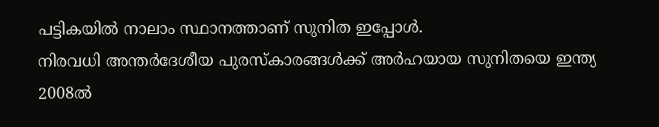പട്ടികയിൽ നാലാം സ്ഥാനത്താണ് സുനിത ഇപ്പോൾ.
നിരവധി അന്തർദേശീയ പുരസ്കാരങ്ങൾക്ക് അർഹയായ സുനിതയെ ഇന്ത്യ 2008ൽ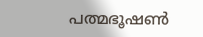പത്മഭൂഷൺ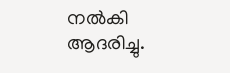നൽകി ആദരിച്ചു.